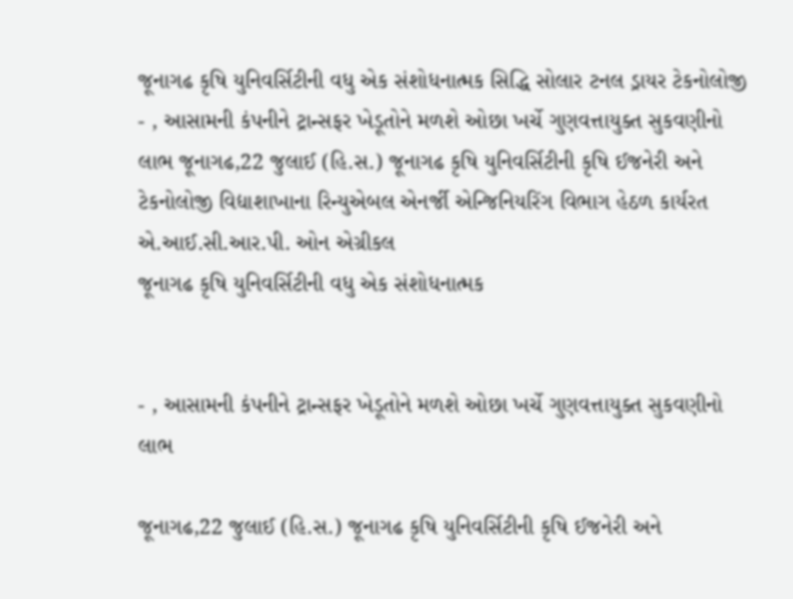જૂનાગઢ કૃષિ યુનિવર્સિટીની વધુ એક સંશોધનાત્મક સિદ્ધિ સોલાર ટનલ ડ્રાયર ટેકનોલોજી
- , આસામની કંપનીને ટ્રાન્સફર ખેડૂતોને મળશે ઓછા ખર્ચે ગુણવત્તાયુક્ત સુકવણીનો લાભ જૂનાગઢ,22 જુલાઈ (હિ.સ.) જૂનાગઢ કૃષિ યુનિવર્સિટીની કૃષિ ઈજનેરી અને ટેકનોલોજી વિદ્યાશાખાના રિન્યુએબલ એનર્જી એન્જિનિયરિંગ વિભાગ હેઠળ કાર્યરત એ.આઈ.સી.આર.પી. ઓન એગ્રીકલ
જૂનાગઢ કૃષિ યુનિવર્સિટીની વધુ એક સંશોધનાત્મક


- , આસામની કંપનીને ટ્રાન્સફર ખેડૂતોને મળશે ઓછા ખર્ચે ગુણવત્તાયુક્ત સુકવણીનો લાભ

જૂનાગઢ,22 જુલાઈ (હિ.સ.) જૂનાગઢ કૃષિ યુનિવર્સિટીની કૃષિ ઈજનેરી અને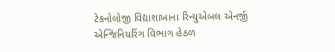ટેકનોલોજી વિદ્યાશાખાના રિન્યુએબલ એનર્જી એન્જિનિયરિંગ વિભાગ હેઠળ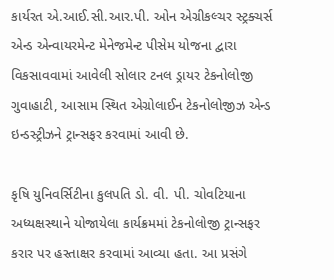કાર્યરત એ.આઈ.સી.આર.પી. ઓન એગ્રીકલ્ચર સ્ટ્રક્ચર્સ એન્ડ એન્વાયરમેન્ટ મેનેજમેન્ટ પીસેમ યોજના દ્વારા વિકસાવવામાં આવેલી સોલાર ટનલ ડ્રાયર ટેકનોલોજી ગુવાહાટી, આસામ સ્થિત એગ્રોલાઈન ટેકનોલોજીઝ એન્ડ ઇન્ડસ્ટ્રીઝને ટ્રાન્સફર કરવામાં આવી છે.

કૃષિ યુનિવર્સિટીના કુલપતિ ડો. વી. પી. ચોવટિયાના અધ્યક્ષસ્થાને યોજાયેલા કાર્યક્રમમાં ટેકનોલોજી ટ્રાન્સફર કરાર પર હસ્તાક્ષર કરવામાં આવ્યા હતા. આ પ્રસંગે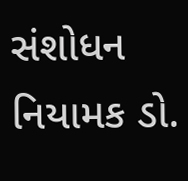સંશોધન નિયામક ડો.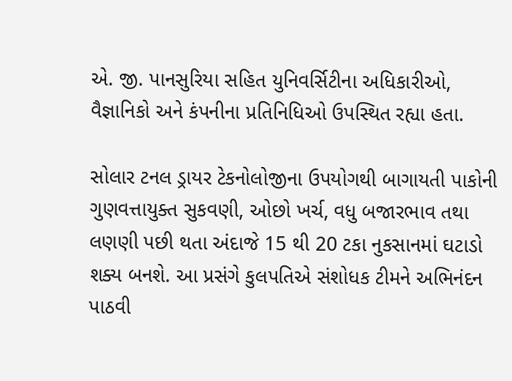એ. જી. પાનસુરિયા સહિત યુનિવર્સિટીના અધિકારીઓ, વૈજ્ઞાનિકો અને કંપનીના પ્રતિનિધિઓ ઉપસ્થિત રહ્યા હતા.

સોલાર ટનલ ડ્રાયર ટેકનોલોજીના ઉપયોગથી બાગાયતી પાકોની ગુણવત્તાયુક્ત સુકવણી, ઓછો ખર્ચ, વધુ બજારભાવ તથા લણણી પછી થતા અંદાજે 15 થી 20 ટકા નુકસાનમાં ઘટાડો શક્ય બનશે. આ પ્રસંગે કુલપતિએ સંશોધક ટીમને અભિનંદન પાઠવી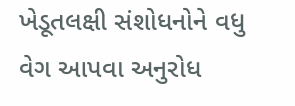ખેડૂતલક્ષી સંશોધનોને વધુ વેગ આપવા અનુરોધ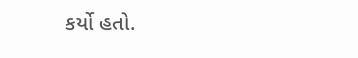કર્યો હતો.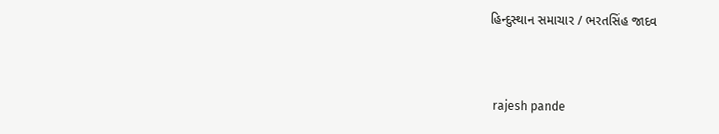હિન્દુસ્થાન સમાચાર / ભરતસિંહ જાદવ


 rajesh pande